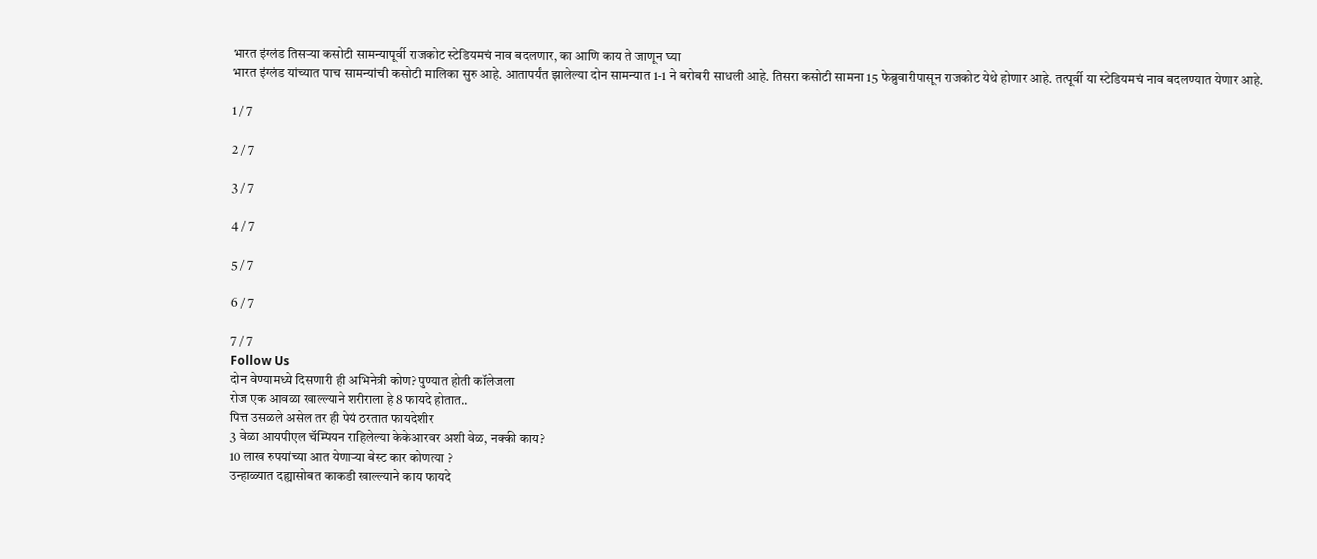भारत इंग्लंड तिसऱ्या कसोटी सामन्यापूर्वी राजकोट स्टेडियमचं नाव बदलणार, का आणि काय ते जाणून घ्या
भारत इंग्लंड यांच्यात पाच सामन्यांची कसोटी मालिका सुरु आहे. आतापर्यंत झालेल्या दोन सामन्यात 1-1 ने बरोबरी साधली आहे. तिसरा कसोटी सामना 15 फेब्रुवारीपासून राजकोट येथे होणार आहे. तत्पूर्वी या स्टेडियमचं नाव बदलण्यात येणार आहे.

1 / 7

2 / 7

3 / 7

4 / 7

5 / 7

6 / 7

7 / 7
Follow Us
दोन वेण्यामध्ये दिसणारी ही अभिनेत्री कोण? पुण्यात होती कॉलेजला
रोज एक आवळा खाल्ल्याने शरीराला हे 8 फायदे होतात..
पित्त उसळले असेल तर ही पेयं ठरतात फायदेशीर
3 वेळा आयपीएल चॅम्पियन राहिलेल्या केकेआरवर अशी वेळ, नक्की काय?
10 लाख रुपयांच्या आत येणाऱ्या बेस्ट कार कोणत्या ?
उन्हाळ्यात दह्यासोबत काकडी खाल्ल्याने काय फायदे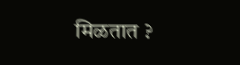मिळतात ?